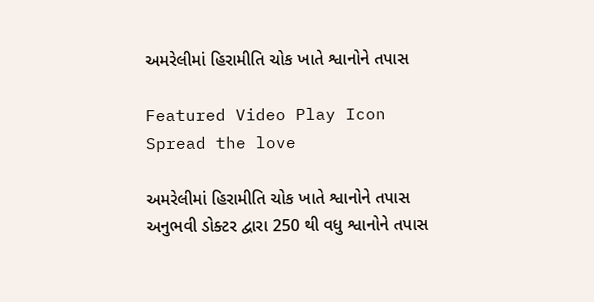અમરેલીમાં હિરામીતિ ચોક ખાતે શ્વાનોને તપાસ

Featured Video Play Icon
Spread the love

અમરેલીમાં હિરામીતિ ચોક ખાતે શ્વાનોને તપાસ
અનુભવી ડોક્ટર દ્વારા 250 થી વધુ શ્વાનોને તપાસ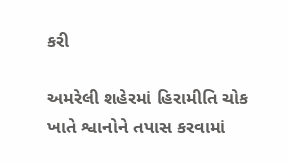કરી

અમરેલી શહેરમાં હિરામીતિ ચોક ખાતે શ્વાનોને તપાસ કરવામાં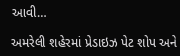આવી…

અમરેલી શહેરમાં પ્રેડાઇઝ પેટ શોપ અને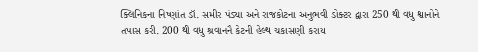ક્લિનિકના નિષ્ણાંત ડૉ. સમીર પંડ્યા અને રાજકોટના અનુભવી ડોક્ટર દ્વારા 250 થી વધુ શ્વાનોને તપાસ કરી. 200 થી વધુ શ્રવાનનૈ કેટની હેલ્થ ચકાસણી કરાય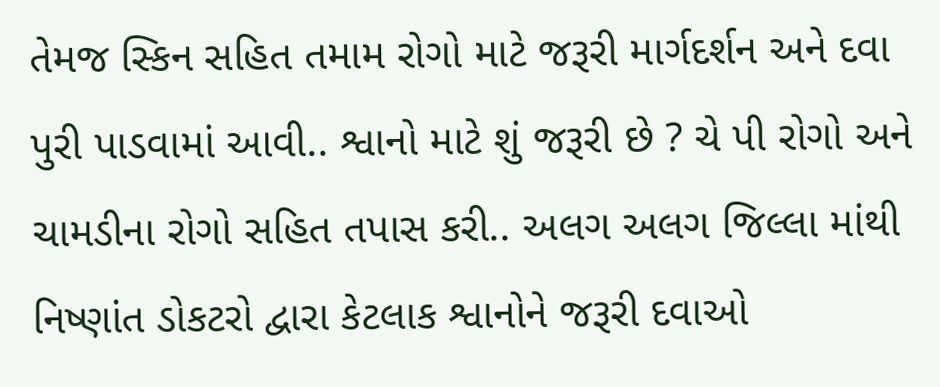તેમજ સ્કિન સહિત તમામ રોગો માટે જરૂરી માર્ગદર્શન અને દવા પુરી પાડવામાં આવી.. શ્વાનો માટે શું જરૂરી છે ? ચે પી રોગો અને ચામડીના રોગો સહિત તપાસ કરી.. અલગ અલગ જિલ્લા માંથી નિષ્ણાંત ડોકટરો દ્વારા કેટલાક શ્વાનોને જરૂરી દવાઓ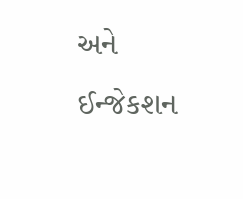અને ઈન્જેકશન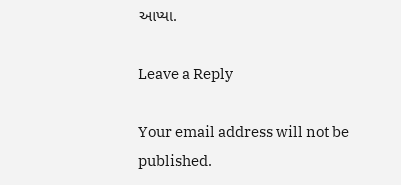આપ્યા.

Leave a Reply

Your email address will not be published.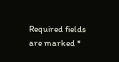Required fields are marked *